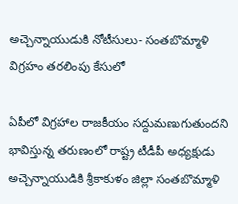అచ్చెన్నాయుడుకి నోటీసులు- సంతబొమ్మాళి విగ్రహం తరలింపు కేసులో

ఏపీలో విగ్రహాల రాజకీయం సద్దుమణుగుతుందని భావిస్తున్న తరుణంలో రాష్ట్ర టీడీపీ అధ్యక్షుడు అచ్చెన్నాయుడికి శ్రీకాకుళం జిల్లా సంతబొమ్మాళి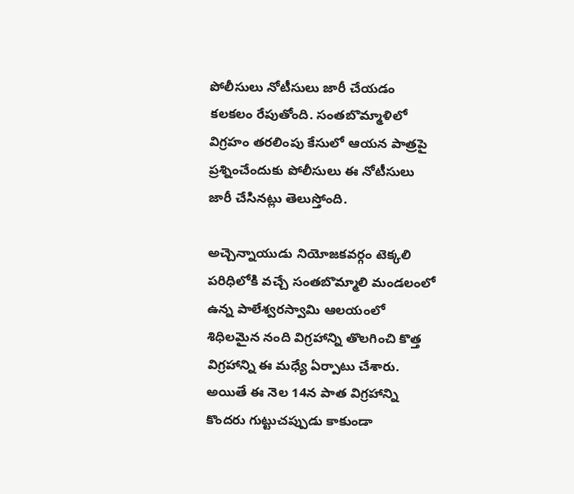పోలీసులు నోటీసులు జారీ చేయడం కలకలం రేపుతోంది. సంతబొమ్మాళిలో విగ్రహం తరలింపు కేసులో ఆయన పాత్రపై ప్రశ్నించేందుకు పోలీసులు ఈ నోటీసులు జారీ చేసినట్లు తెలుస్తోంది.

అచ్చెన్నాయుడు నియోజకవర్గం టెక్కలి పరిధిలోకి వచ్చే సంతబొమ్మాలి మండలంలో ఉన్న పాలేశ్వరస్వామి ఆలయంలో శిధిలమైన నంది విగ్రహాన్ని తొలగించి కొత్త విగ్రహాన్ని ఈ మధ్యే ఏర్పాటు చేశారు. అయితే ఈ నెల 14న పాత విగ్రహాన్ని కొందరు గుట్టుచప్పుడు కాకుండా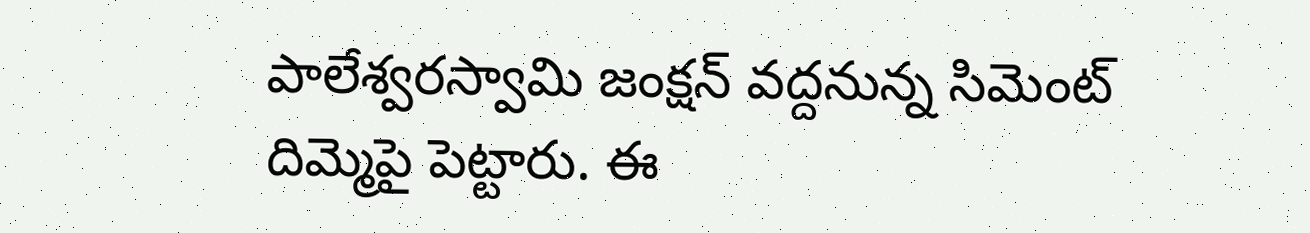పాలేశ్వరస్వామి జంక్షన్‌ వద్దనున్న సిమెంట్‌ దిమ్మెపై పెట్టారు. ఈ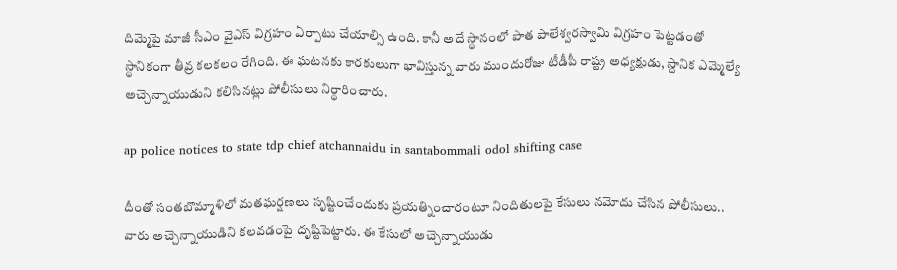దిమ్మెపై మాజీ సీఎం వైఎస్‌ విగ్రహం ఏర్పాటు చేయాల్సి ఉంది. కానీ అదే స్ధానంలో పాత పాలేశ్వరస్వామి విగ్రహం పెట్టడంతో స్ధానికంగా తీవ్ర కలకలం రేగింది. ఈ ఘటనకు కారకులుగా భావిస్తున్న వారు ముందురోజు టీడీపీ రాష్ట్ర అధ్యక్షుడు, స్దానిక ఎమ్మెల్యే అచ్చెన్నాయుడుని కలిసినట్లు పోలీసులు నిర్ధారించారు.

ap police notices to state tdp chief atchannaidu in santabommali odol shifting case

దీంతో సంతబొమ్మాళిలో మతఘర్షణలు సృష్టించేందుకు ప్రయత్నించారంటూ నిందితులపై కేసులు నమోదు చేసిన పోలీసులు.. వారు అచ్చెన్నాయుడిని కలవడంపై దృష్టిపెట్టారు. ఈ కేసులో అచ్చెన్నాయుడు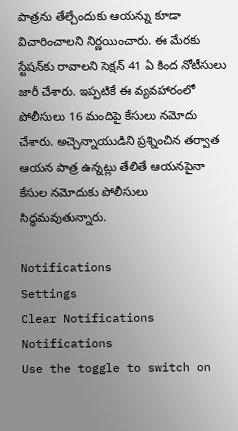పాత్రను తేల్చేందుకు ఆయన్ను కూడా విచారించాలని నిర్ణయించారు. ఈ మేరకు స్టేషన్‌కు రావాలని సెక్షన్ 41 ఏ కింద నోటీసులు జారీ చేశారు. ఇప్పటికే ఈ వ్యవహారంలో పోలీసులు 16 మందిపై కేసులు నమోదు చేశారు. అచ్చెన్నాయుడిని ప్రశ్నించిన తర్వాత ఆయన పాత్ర ఉన్నట్లు తేలితే ఆయనపైనా కేసుల నమోదుకు పోలీసులు సిద్ధమవుతున్నారు.

Notifications
Settings
Clear Notifications
Notifications
Use the toggle to switch on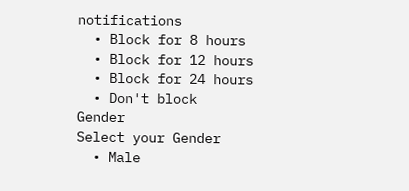notifications
  • Block for 8 hours
  • Block for 12 hours
  • Block for 24 hours
  • Don't block
Gender
Select your Gender
  • Male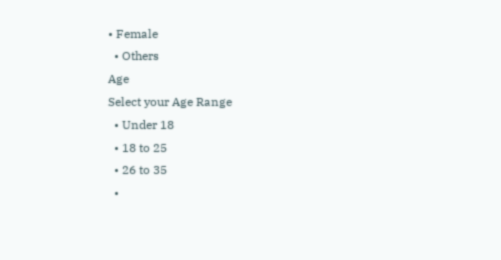• Female
  • Others
Age
Select your Age Range
  • Under 18
  • 18 to 25
  • 26 to 35
  •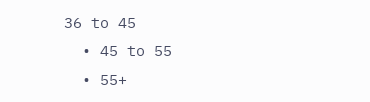36 to 45
  • 45 to 55
  • 55+